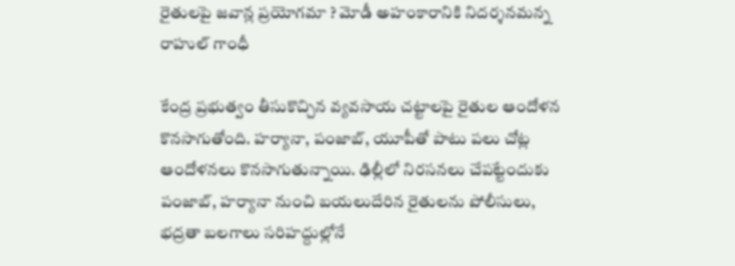రైతులపై జవాన్ల ప్రయోగమా ? మోడీ అహంకారానికి నిదర్శనమన్న రాహుల్‌ గాంధీ

కేంద్ర ప్రభుత్వం తీసుకొచ్చిన వ్యవసాయ చట్టాలపై రైతుల ఆందోళన కొనసాగుతోంది. హర్యానా, పంజాబ్‌, యూపీతో పాటు పలు చోట్ల ఆందోళనలు కొనసాగుతున్నాయి. ఢిల్లీలో నిరసనలు చేపట్టేందుకు పంజాబ్‌, హర్యానా నుంచి బయలుదేరిన రైతులను పోలీసులు, భద్రతా బలగాలు సరిహద్దుల్లోనే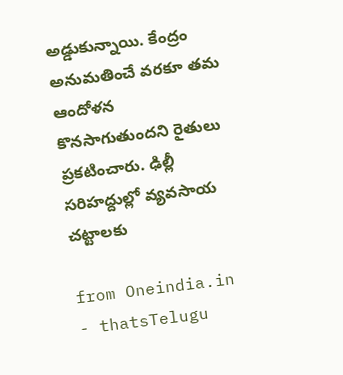అడ్డుకున్నాయి. కేంద్రం అనుమతించే వరకూ తమ ఆందోళన కొనసాగుతుందని రైతులు ప్రకటించారు. ఢిల్లీ సరిహద్దుల్లో వ్యవసాయ చట్టాలకు

from Oneindia.in - thatsTelugu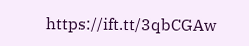https://ift.tt/3qbCGAw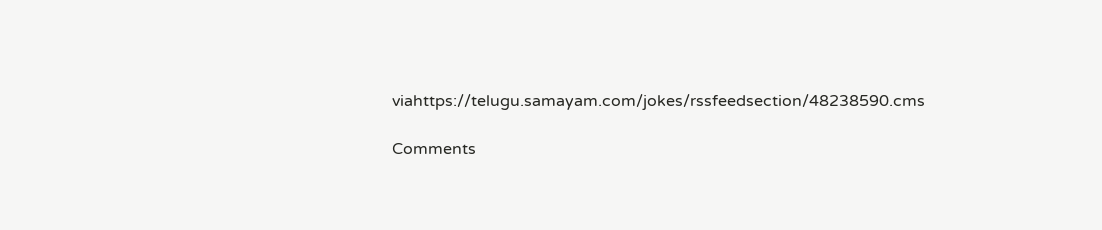viahttps://telugu.samayam.com/jokes/rssfeedsection/48238590.cms

Comments